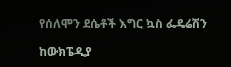የሰለሞን ደሴቶች እግር ኳስ ፌዴሬሽን

ከውክፔዲያ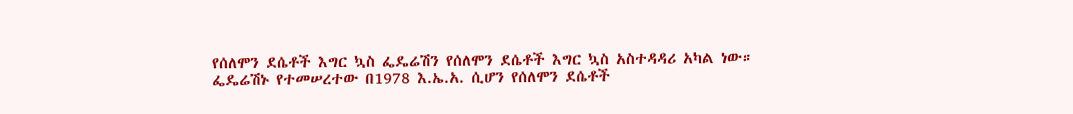የሰለሞን ደሴቶች እግር ኳስ ፌዴሬሽን የሰለሞን ደሴቶች እግር ኳስ አስተዳዳሪ አካል ነው። ፌዴሬሽኑ የተመሠረተው በ1978 እ.ኤ.አ. ሲሆን የሰለሞን ደሴቶች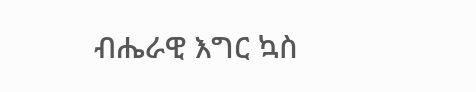ብሔራዊ እግር ኳስ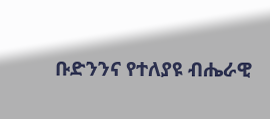ቡድንንና የተለያዩ ብሔራዊ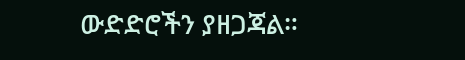ውድድሮችን ያዘጋጃል።